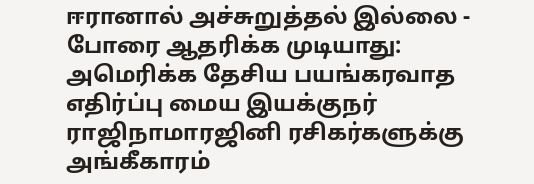ஈரானால் அச்சுறுத்தல் இல்லை - போரை ஆதரிக்க முடியாது: அமெரிக்க தேசிய பயங்கரவாத எதிர்ப்பு மைய இயக்குநர் ராஜிநாமாரஜினி ரசிகர்களுக்கு அங்கீகாரம்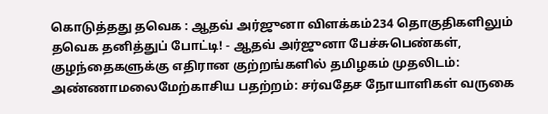கொடுத்தது தவெக : ஆதவ் அர்ஜுனா விளக்கம்234 தொகுதிகளிலும் தவெக தனித்துப் போட்டி! - ஆதவ் அர்ஜுனா பேச்சுபெண்கள், குழந்தைகளுக்கு எதிரான குற்றங்களில் தமிழகம் முதலிடம்: அண்ணாமலைமேற்காசிய பதற்றம்: சர்வதேச நோயாளிகள் வருகை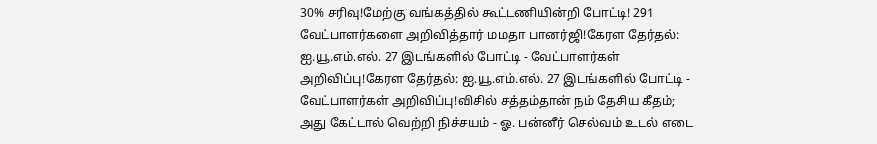30% சரிவு!மேற்கு வங்கத்தில் கூட்டணியின்றி போட்டி! 291 வேட்பாளர்களை அறிவித்தார் மமதா பானர்ஜி!கேரள தேர்தல்: ஐ.யூ.எம்.எல். 27 இடங்களில் போட்டி - வேட்பாளர்கள் அறிவிப்பு!கேரள தேர்தல்: ஐ.யூ.எம்.எல். 27 இடங்களில் போட்டி - வேட்பாளர்கள் அறிவிப்பு!விசில் சத்தம்தான் நம் தேசிய கீதம்; அது கேட்டால் வெற்றி நிச்சயம் - ஓ. பன்னீர் செல்வம் உடல் எடை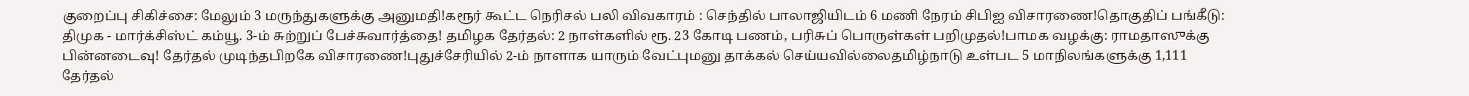குறைப்பு சிகிச்சை: மேலும் 3 மருந்துகளுக்கு அனுமதி!கரூர் கூட்ட நெரிசல் பலி விவகாரம் : செந்தில் பாலாஜியிடம் 6 மணி நேரம் சிபிஐ விசாரணை!தொகுதிப் பங்கீடு: திமுக - மார்க்சிஸ்ட் கம்யூ. 3-ம் சுற்றுப் பேச்சுவார்த்தை! தமிழக தேர்தல்: 2 நாள்களில் ரூ. 23 கோடி பணம், பரிசுப் பொருள்கள் பறிமுதல்!பாமக வழக்கு: ராமதாஸுக்கு பின்னடைவு! தேர்தல் முடிந்தபிறகே விசாரணை!புதுச்சேரியில் 2-ம் நாளாக யாரும் வேட்புமனு தாக்கல் செய்யவில்லைதமிழ்நாடு உள்பட 5 மாநிலங்களுக்கு 1,111 தேர்தல்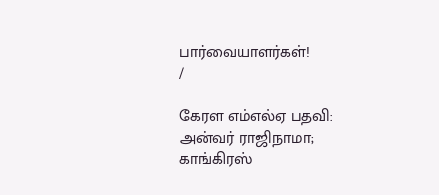பார்வையாளர்கள்!
/

கேரள எம்எல்ஏ பதவி: அன்வர் ராஜிநாமா; காங்கிரஸ்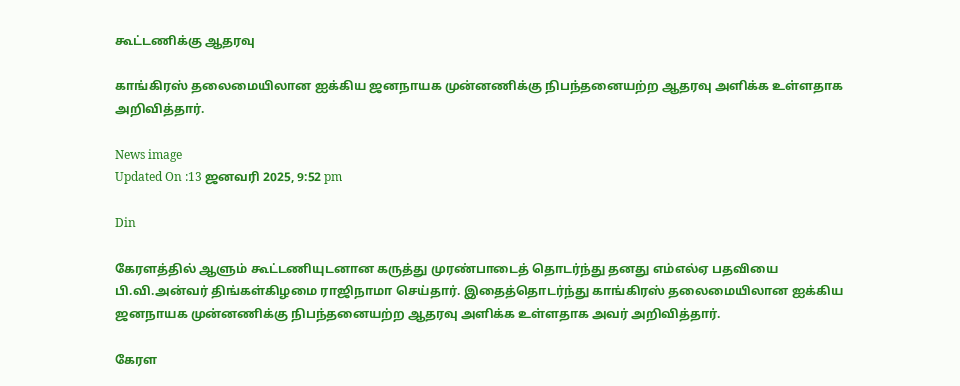கூட்டணிக்கு ஆதரவு

காங்கிரஸ் தலைமையிலான ஐக்கிய ஜனநாயக முன்னணிக்கு நிபந்தனையற்ற ஆதரவு அளிக்க உள்ளதாக அறிவித்தார்.

News image
Updated On :13 ஜனவரி 2025, 9:52 pm

Din

கேரளத்தில் ஆளும் கூட்டணியுடனான கருத்து முரண்பாடைத் தொடர்ந்து தனது எம்எல்ஏ பதவியை பி.வி.அன்வர் திங்கள்கிழமை ராஜிநாமா செய்தார். இதைத்தொடர்ந்து காங்கிரஸ் தலைமையிலான ஐக்கிய ஜனநாயக முன்னணிக்கு நிபந்தனையற்ற ஆதரவு அளிக்க உள்ளதாக அவர் அறிவித்தார்.

கேரள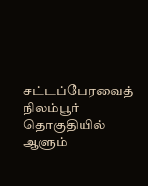சட்டப்பேரவைத் நிலம்பூர் தொகுதியில் ஆளும்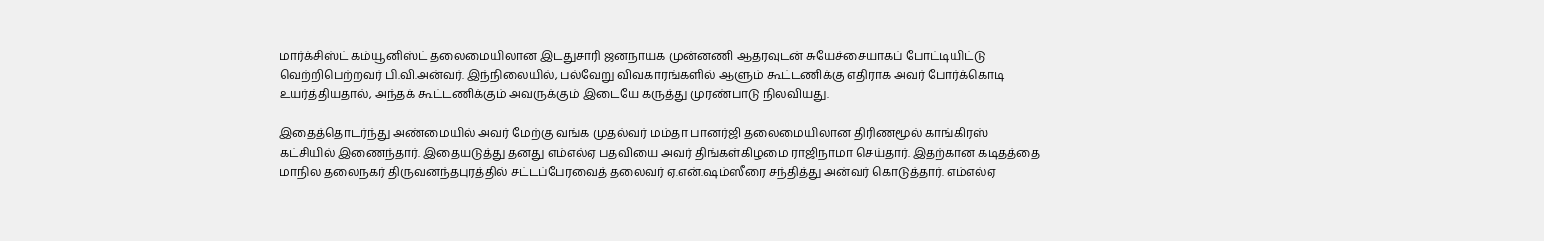மார்க்சிஸ்ட் கம்யூனிஸ்ட் தலைமையிலான இடதுசாரி ஜனநாயக முன்னணி ஆதரவுடன் சுயேச்சையாகப் போட்டியிட்டு வெற்றிபெற்றவர் பி.வி.அன்வர். இந்நிலையில், பல்வேறு விவகாரங்களில் ஆளும் கூட்டணிக்கு எதிராக அவர் போர்க்கொடி உயர்த்தியதால், அந்தக் கூட்டணிக்கும் அவருக்கும் இடையே கருத்து முரண்பாடு நிலவியது.

இதைத்தொடர்ந்து அண்மையில் அவர் மேற்கு வங்க முதல்வர் மம்தா பானர்ஜி தலைமையிலான திரிணமூல் காங்கிரஸ் கட்சியில் இணைந்தார். இதையடுத்து தனது எம்எல்ஏ பதவியை அவர் திங்கள்கிழமை ராஜிநாமா செய்தார். இதற்கான கடிதத்தை மாநில தலைநகர் திருவனந்தபுரத்தில் சட்டப்பேரவைத் தலைவர் ஏ.என்.ஷம்ஸீரை சந்தித்து அன்வர் கொடுத்தார். எம்எல்ஏ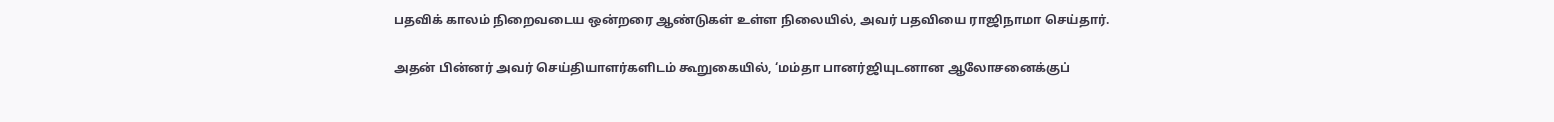பதவிக் காலம் நிறைவடைய ஒன்றரை ஆண்டுகள் உள்ள நிலையில், அவர் பதவியை ராஜிநாமா செய்தார்.

அதன் பின்னர் அவர் செய்தியாளர்களிடம் கூறுகையில், ‘மம்தா பானர்ஜியுடனான ஆலோசனைக்குப்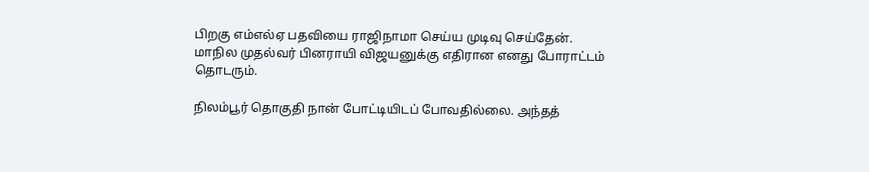பிறகு எம்எல்ஏ பதவியை ராஜிநாமா செய்ய முடிவு செய்தேன். மாநில முதல்வர் பினராயி விஜயனுக்கு எதிரான எனது போராட்டம் தொடரும்.

நிலம்பூர் தொகுதி நான் போட்டியிடப் போவதில்லை. அந்தத்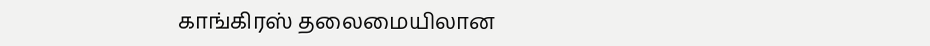காங்கிரஸ் தலைமையிலான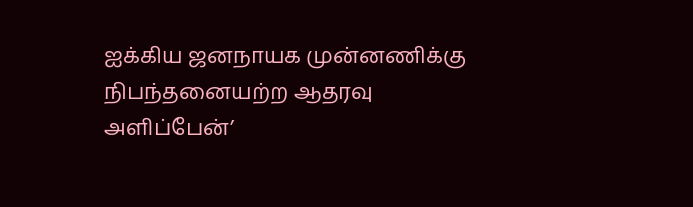ஐக்கிய ஜனநாயக முன்னணிக்கு நிபந்தனையற்ற ஆதரவு அளிப்பேன்’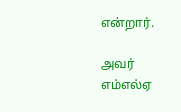என்றார்.

அவர் எம்எல்ஏ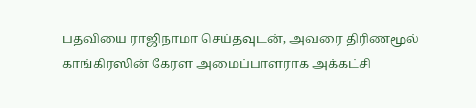பதவியை ராஜிநாமா செய்தவுடன், அவரை திரிணமூல் காங்கிரஸின் கேரள அமைப்பாளராக அக்கட்சி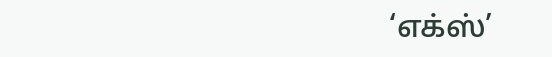‘எக்ஸ்’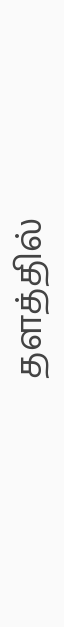தளத்தில்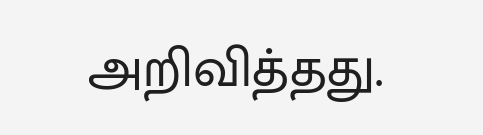அறிவித்தது.